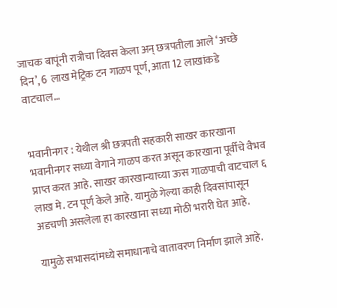जाचक बापूंनी रात्रीचा दिवस केला अन् छत्रपतीला आले ‘अच्छे दिन’, 6 लाख मेट्रिक टन गाळप पूर्ण, आता 12 लाखांकडे वाटचाल…


भवानीनगर : येथील श्री छत्रपती सहकारी साखर कारखाना भवानीनगर सध्या वेगाने गाळप करत असून कारखाना पूर्वीचे वैभव प्राप्त करत आहे. साखर कारखान्याच्या ऊस गाळपाची वाटचाल ६ लाख मे. टन पूर्ण केले आहे. यामुळे गेल्या काही दिवसांपासून अडचणी असलेला हा कारखाना सध्या मोठी भरारी घेत आहे.

यामुळे सभासदांमध्ये समाधानाचे वातावरण निर्माण झाले आहे.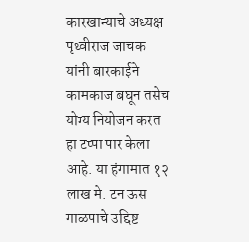कारखान्याचे अध्यक्ष पृथ्वीराज जाचक यांनी बारकाईने कामकाज बघून तसेच योग्य नियोजन करत हा टप्पा पार केला आहे. या हंगामात १२ लाख मे. टन ऊस गाळपाचे उद्दिष्ट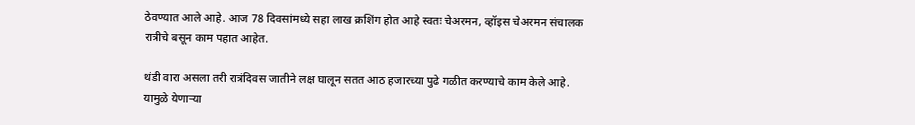ठेवण्यात आले आहे. आज 78 दिवसांमध्ये सहा लाख क्रशिंग होत आहे स्वतः चेअरमन, व्हॉइस चेअरमन संचालक रात्रीचे बसून काम पहात आहेत.

थंडी वारा असला तरी रात्रंदिवस जातीने लक्ष घालून सतत आठ हजारच्या पुढे गळीत करण्याचे काम केले आहे. यामुळे येणाऱ्या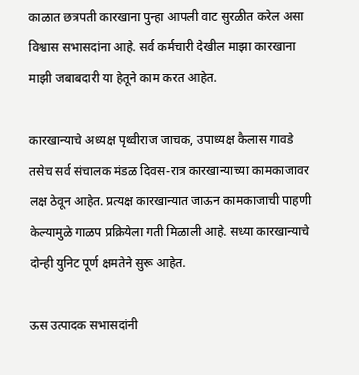काळात छत्रपती कारखाना पुन्हा आपली वाट सुरळीत करेल असा विश्वास सभासदांना आहे. सर्व कर्मचारी देखील माझा कारखाना माझी जबाबदारी या हेतूने काम करत आहेत.

कारखान्याचे अध्यक्ष पृथ्वीराज जाचक, उपाध्यक्ष कैलास गावडे तसेच सर्व संचालक मंडळ दिवस-रात्र कारखान्याच्या कामकाजावर लक्ष ठेवून आहेत. प्रत्यक्ष कारखान्यात जाऊन कामकाजाची पाहणी केल्यामुळे गाळप प्रक्रियेला गती मिळाली आहे. सध्या कारखान्याचे दोन्ही युनिट पूर्ण क्षमतेने सुरू आहेत.

ऊस उत्पादक सभासदांनी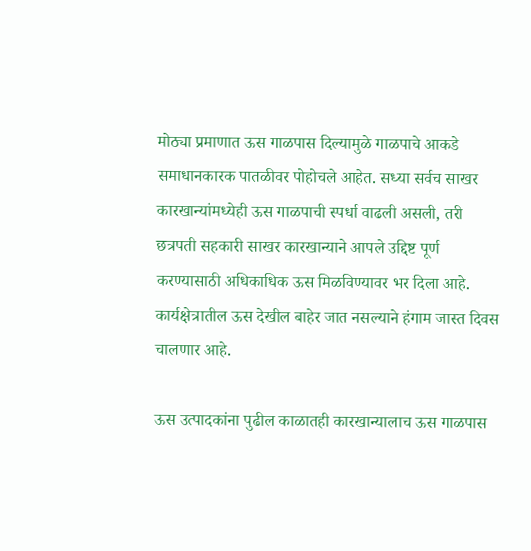मोठ्या प्रमाणात ऊस गाळपास दिल्यामुळे गाळपाचे आकडे समाधानकारक पातळीवर पोहोचले आहेत. सध्या सर्वच साखर कारखान्यांमध्येही ऊस गाळपाची स्पर्धा वाढली असली, तरी छत्रपती सहकारी साखर कारखान्याने आपले उद्दिष्ट पूर्ण करण्यासाठी अधिकाधिक ऊस मिळविण्यावर भर दिला आहे. कार्यक्षेत्रातील ऊस देखील बाहेर जात नसल्याने हंगाम जास्त दिवस चालणार आहे.

ऊस उत्पादकांना पुढील काळातही कारखान्यालाच ऊस गाळपास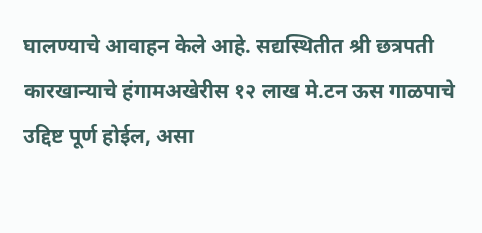घालण्याचे आवाहन केले आहे. सद्यस्थितीत श्री छत्रपती कारखान्याचे हंगामअखेरीस १२ लाख मे.टन ऊस गाळपाचे उद्दिष्ट पूर्ण होईल, असा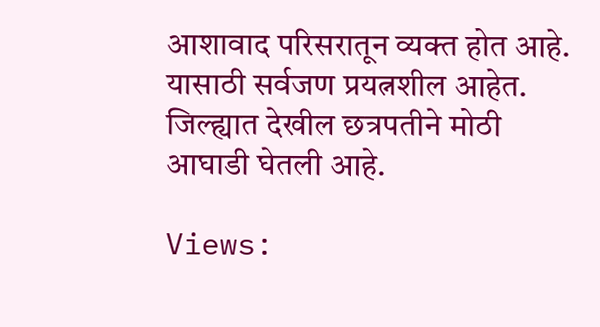आशावाद परिसरातून व्यक्त होत आहे. यासाठी सर्वजण प्रयत्नशील आहेत. जिल्ह्यात देखील छत्रपतीने मोठी आघाडी घेतली आहे.

Views: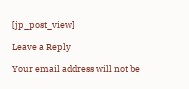[jp_post_view]

Leave a Reply

Your email address will not be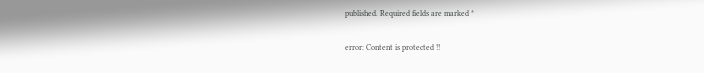published. Required fields are marked *

error: Content is protected !!